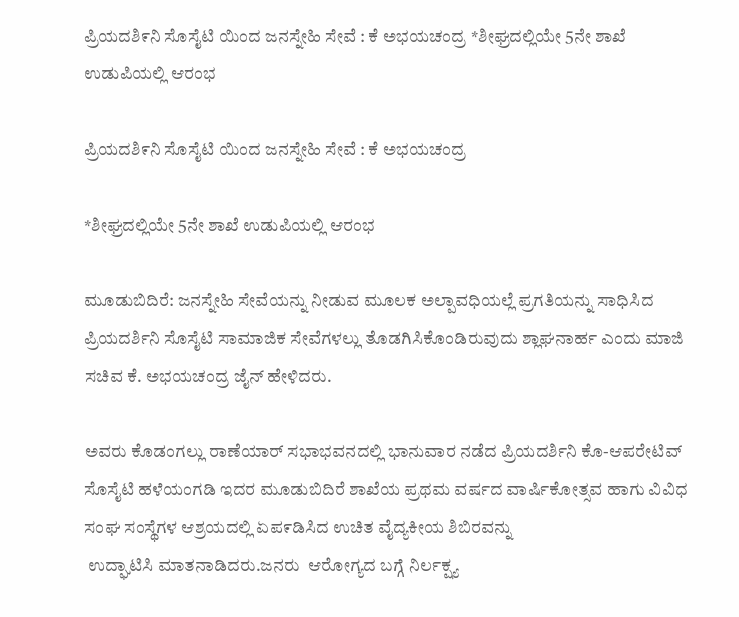ಪ್ರಿಯದಶಿ೯ನಿ ಸೊಸೈಟಿ ಯಿಂದ ಜನಸ್ನೇಹಿ ಸೇವೆ : ಕೆ ಅಭಯಚಂದ್ರ *ಶೀಘ್ರದಲ್ಲಿಯೇ 5ನೇ ಶಾಖೆ ಉಡುಪಿಯಲ್ಲಿ ಆರಂಭ

ಪ್ರಿಯದಶಿ೯ನಿ ಸೊಸೈಟಿ ಯಿಂದ ಜನಸ್ನೇಹಿ ಸೇವೆ : ಕೆ ಅಭಯಚಂದ್ರ

*ಶೀಘ್ರದಲ್ಲಿಯೇ 5ನೇ ಶಾಖೆ ಉಡುಪಿಯಲ್ಲಿ ಆರಂಭ

ಮೂಡುಬಿದಿರೆ: ಜನಸ್ನೇಹಿ ಸೇವೆಯನ್ನು ನೀಡುವ ಮೂಲಕ ಅಲ್ಪಾವಧಿಯಲ್ಲೆ ಪ್ರಗತಿಯನ್ನು ಸಾಧಿಸಿದ ಪ್ರಿಯದರ್ಶಿನಿ ಸೊಸೈಟಿ ಸಾಮಾಜಿಕ ಸೇವೆಗಳಲ್ಲು ತೊಡಗಿಸಿಕೊಂಡಿರುವುದು ಶ್ಲಾಘನಾರ್ಹ ಎಂದು ಮಾಜಿ ಸಚಿವ ಕೆ. ಅಭಯಚಂದ್ರ ಜೈನ್ ಹೇಳಿದರು.

ಅವರು ಕೊಡಂಗಲ್ಲು ರಾಣೆಯಾರ್ ಸಭಾಭವನದಲ್ಲಿ ಭಾನುವಾರ ನಡೆದ ಪ್ರಿಯದರ್ಶಿನಿ ಕೊ-ಆಪರೇಟಿವ್ ಸೊಸೈಟಿ ಹಳೆಯಂಗಡಿ ಇದರ ಮೂಡುಬಿದಿರೆ ಶಾಖೆಯ ಪ್ರಥಮ ವರ್ಷದ ವಾರ್ಷಿಕೋತ್ಸವ ಹಾಗು ವಿವಿಧ ಸಂಘ ಸಂಸ್ಥೆಗಳ ಆಶ್ರಯದಲ್ಲಿ ಏಪ೯ಡಿಸಿದ ಉಚಿತ ವೈದ್ಯಕೀಯ ಶಿಬಿರವನ್ನು
 ಉದ್ಘಾಟಿಸಿ ಮಾತನಾಡಿದರು.ಜನರು  ಆರೋಗ್ಯದ ಬಗ್ಗೆ ನಿರ್ಲಕ್ಷ್ಯ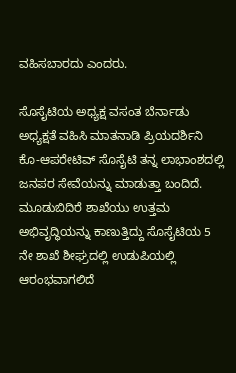ವಹಿಸಬಾರದು ಎಂದರು.

ಸೊಸೈಟಿಯ ಅಧ್ಯಕ್ಷ ವಸಂತ ಬೆರ್ನಾಡು ಅಧ್ಯಕ್ಷತೆ ವಹಿಸಿ ಮಾತನಾಡಿ ಪ್ರಿಯದರ್ಶಿನಿ ಕೊ-ಆಪರೇಟಿವ್ ಸೊಸೈಟಿ ತನ್ನ ಲಾಭಾಂಶದಲ್ಲಿ ಜನಪರ ಸೇವೆಯನ್ನು ಮಾಡುತ್ತಾ ಬಂದಿದೆ. ಮೂಡುಬಿದಿರೆ ಶಾಖೆಯು ಉತ್ತಮ ಅಭಿವೃದ್ಧಿಯನ್ನು ಕಾಣುತ್ತಿದ್ದು ಸೊಸೈಟಿಯ 5 ನೇ ಶಾಖೆ ಶೀಘ್ರದಲ್ಲಿ ಉಡುಪಿಯಲ್ಲಿ ಆರಂಭವಾಗಲಿದೆ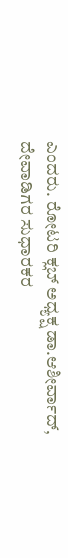ಎಂದರು. ರೋಟರಿ ಕ್ಲಬ್ ಅಧ್ಯಕ್ಷ ಡಾ.ಆಶೀರ್ವಾದ್,
ದೇವಾಡಿಗರ ಸುಧಾರಕರ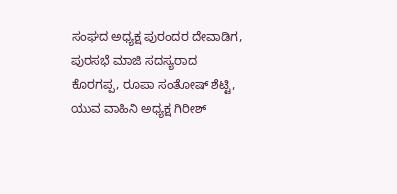ಸಂಘದ ಅಧ್ಯಕ್ಷ ಪುರಂದರ ದೇವಾಡಿಗ, ಪುರಸಭೆ ಮಾಜಿ ಸದಸ್ಯರಾದ ಕೊರಗಪ್ಪ, ರೂಪಾ ಸಂತೋಷ್ ಶೆಟ್ಟಿ, ಯುವ ವಾಹಿನಿ ಅಧ್ಯಕ್ಷ ಗಿರೀಶ್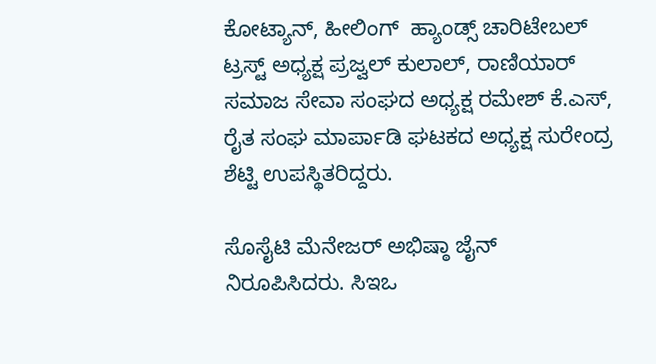ಕೋಟ್ಯಾನ್, ಹೀಲಿಂಗ್  ಹ್ಯಾಂಡ್ಸ್ ಚಾರಿಟೇಬಲ್ ಟ್ರಸ್ಟ್ ಅಧ್ಯಕ್ಷ ಪ್ರಜ್ವಲ್ ಕುಲಾಲ್, ರಾಣಿಯಾರ್ ಸಮಾಜ ಸೇವಾ ಸಂಘದ ಅಧ್ಯಕ್ಷ ರಮೇಶ್ ಕೆ.ಎಸ್, ರೈತ ಸಂಘ ಮಾರ್ಪಾಡಿ ಘಟಕದ ಅಧ್ಯಕ್ಷ ಸುರೇಂದ್ರ ಶೆಟ್ಟಿ ಉಪಸ್ಥಿತರಿದ್ದರು.

ಸೊಸೈಟಿ ಮೆನೇಜರ್ ಅಭಿಷ್ಠಾ ಜೈನ್ ನಿರೂಪಿಸಿದರು. ಸಿಇಒ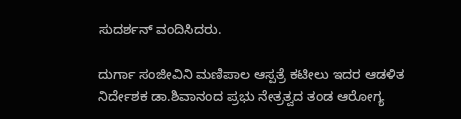ಸುದರ್ಶನ್ ವಂದಿಸಿದರು.

ದುರ್ಗಾ ಸಂಜೀವಿನಿ ಮಣಿಪಾಲ ಆಸ್ಪತ್ರೆ ಕಟೀಲು ಇದರ ಆಡಳಿತ ನಿರ್ದೇಶಕ ಡಾ.ಶಿವಾನಂದ ಪ್ರಭು ನೇತ್ರತ್ವದ ತಂಡ ಆರೋಗ್ಯ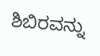ಶಿಬಿರವನ್ನು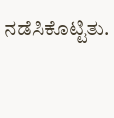ನಡೆಸಿಕೊಟ್ಟಿತು.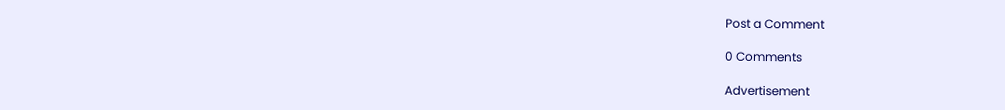Post a Comment

0 Comments

Advertisement